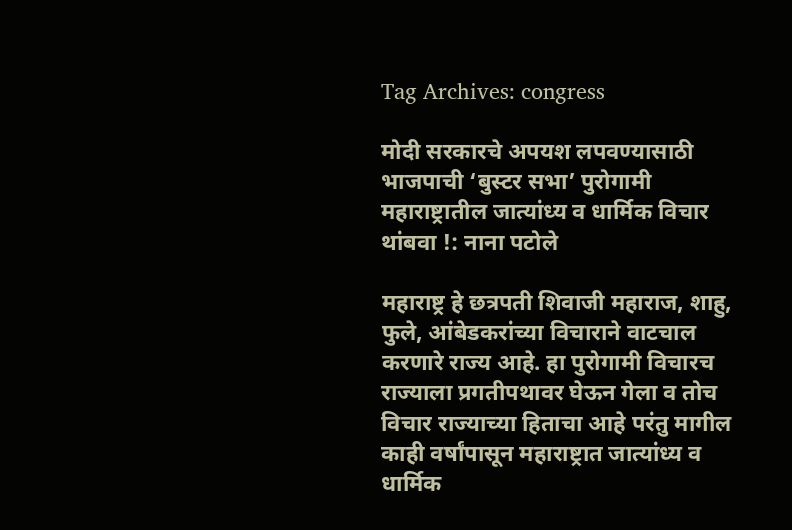Tag Archives: congress

मोदी सरकारचे अपयश लपवण्यासाठी भाजपाची ‘बुस्टर सभा’ पुरोगामी महाराष्ट्रातील जात्यांध्य व धार्मिक विचार थांबवा !: नाना पटोले

महाराष्ट्र हे छत्रपती शिवाजी महाराज, शाहु, फुले, आंबेडकरांच्या विचाराने वाटचाल करणारे राज्य आहे. हा पुरोगामी विचारच राज्याला प्रगतीपथावर घेऊन गेला व तोच विचार राज्याच्या हिताचा आहे परंतु मागील काही वर्षांपासून महाराष्ट्रात जात्यांध्य व धार्मिक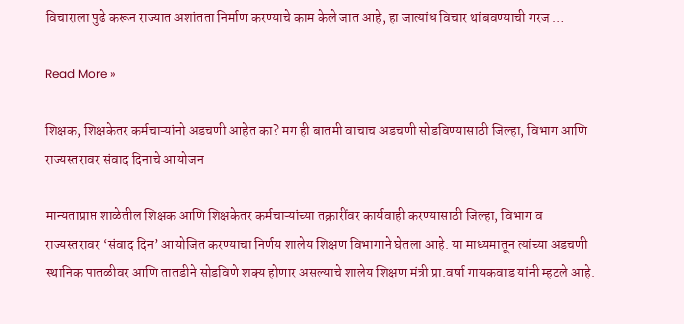विचाराला पुढे करून राज्यात अशांतता निर्माण करण्याचे काम केले जात आहे, हा जात्यांध विचार थांबवण्याची गरज …

Read More »

शिक्षक, शिक्षकेतर कर्मचाऱ्यांनो अडचणी आहेत का? मग ही बातमी वाचाच अडचणी सोडविण्यासाठी जिल्हा, विभाग आणि राज्यस्तरावर संवाद दिनाचे आयोजन

मान्यताप्राप्त शाळेतील शिक्षक आणि शिक्षकेतर कर्मचाऱ्यांच्या तक्रारींवर कार्यवाही करण्यासाठी जिल्हा, विभाग व राज्यस्तरावर ‘संवाद दिन’ आयोजित करण्याचा निर्णय शालेय शिक्षण विभागाने घेतला आहे. या माध्यमातून त्यांच्या अडचणी स्थानिक पातळीवर आणि तातडीने सोडविणे शक्य होणार असल्याचे शालेय शिक्षण मंत्री प्रा.वर्षा गायकवाड यांनी म्हटले आहे.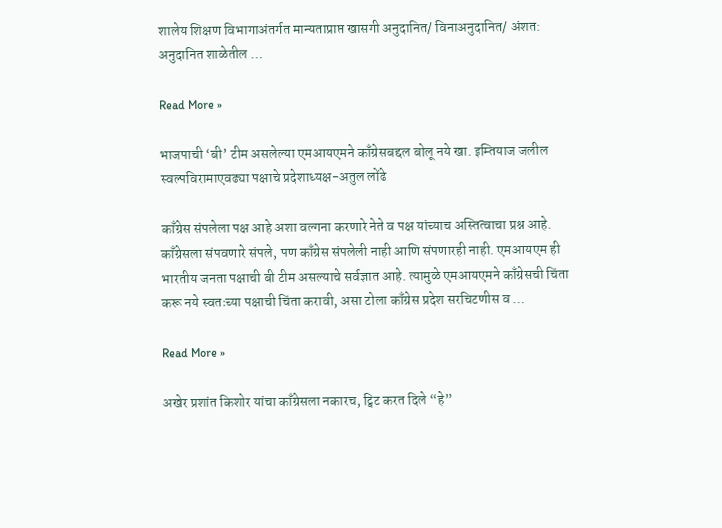शालेय शिक्षण विभागाअंतर्गत मान्यताप्राप्त खासगी अनुदानित/ विनाअनुदानित/ अंशत: अनुदानित शाळेतील …

Read More »

भाजपाची ‘बी’ टीम असलेल्या एमआयएमने काँग्रेसबद्दल बोलू नये खा. इम्तियाज जलील स्वल्पविरामाएवढ्या पक्षाचे प्रदेशाध्यक्ष-अतुल लोंढे

काँग्रेस संपलेला पक्ष आहे अशा वल्गना करणारे नेते व पक्ष यांच्याच अस्तित्वाचा प्रश्न आहे. काँग्रेसला संपवणारे संपले, पण काँग्रेस संपलेली नाही आणि संपणारही नाही. एमआयएम ही भारतीय जनता पक्षाची बी टीम असल्याचे सर्वज्ञात आहे. त्यामुळे एमआयएमने काँग्रेसची चिंता करू नये स्वतःच्या पक्षाची चिंता करावी, असा टोला काँग्रेस प्रदेश सरचिटणीस व …

Read More »

अखेर प्रशांत किशोर यांचा काँग्रेसला नकारच, ट्विट करत दिले “हे”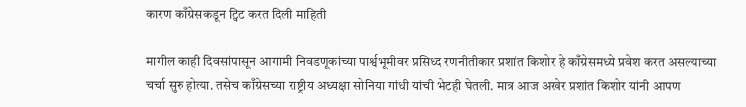कारण काँग्रेसकडून ट्विट करत दिली माहिती

मागील काही दिवसांपासून आगामी निवडणूकांच्या पार्श्वभूमीवर प्रसिध्द रणनीतीकार प्रशांत किशोर हे काँग्रेसमध्ये प्रवेश करत असल्याच्या चर्चा सुरु होत्या. तसेच काँग्रेसच्या राष्ट्रीय अध्यक्षा सोनिया गांधी यांची भेटही घेतली. मात्र आज अखेर प्रशांत किशोर यांनी आपण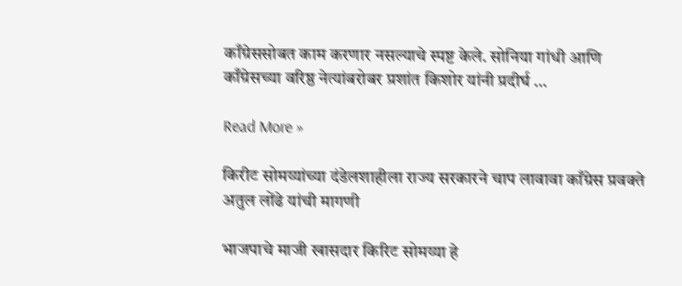काँग्रेससोबत काम करणार नसल्याचे स्पष्ट केले. सोनिया गांधी आणि काँग्रेसच्या वरिष्ठ नेत्यांबरोबर प्रशांत किशोर यांनी प्रदीर्घ …

Read More »

किरीट सोमय्यांच्या दंडेलशाहीला राज्य सरकारने चाप लावावा काँग्रेस प्रवक्ते अतुल लोंढे यांची मागणी

भाजपाचे माजी खासदार किरिट सोमय्या हे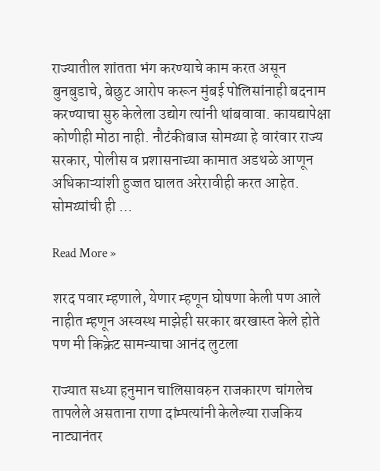राज्यातील शांतता भंग करण्याचे काम करत असून बुनबुडाचे, बेछुट आरोप करून मुंबई पोलिसांनाही बदनाम करण्याचा सुरु केलेला उद्योग त्यांनी थांबवावा. कायद्यापेक्षा कोणीही मोठा नाही. नौटंकीबाज सोमय्या हे वारंवार राज्य सरकार, पोलीस व प्रशासनाच्या कामात अडथळे आणून अधिकाऱ्यांशी हुज्जत घालत अरेरावीही करत आहेत. सोमय्यांची ही …

Read More »

शरद पवार म्हणाले, येणार म्हणून घोषणा केली पण आले नाहीत म्हणून अस्वस्थ माझेही सरकार बरखास्त केले होते पण मी किक्रेट सामन्याचा आनंद लुटला

राज्यात सध्या हनुमान चालिसावरुन राजकारण चांगलेच तापलेले असताना राणा दांम्पत्यांनी केलेल्या राजकिय नाट्यानंतर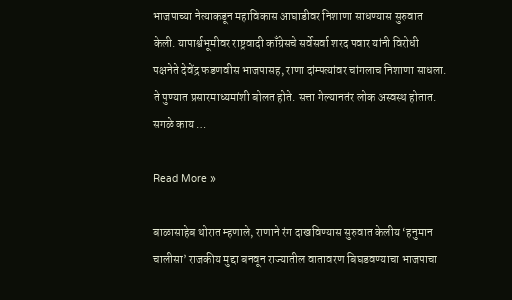भाजपाच्या नेत्याकडून महाविकास आघाडीवर निशाणा साधण्यास सुरुवात केली. यापार्श्वभूमीवर राष्ट्रवादी काँग्रेसचे सर्वेसर्वा शरद पवार यांनी विरोधी पक्षनेते देवेंद्र फडणवीस भाजपासह, राणा दांम्पत्यांवर चांगलाच निशाणा साधला. ते पुण्यात प्रसारमाध्यमांशी बोलत होते. सत्ता गेल्यानतंर लोक अस्वस्थ होतात. सगळे काय …

Read More »

बाळासाहेब थोरात म्हणाले, राणाने रंग दाखविण्यास सुरुवात केलीय ‘हनुमान चालीसा’ राजकीय मुद्दा बनवून राज्यातील वातावरण बिघडवण्याचा भाजपाचा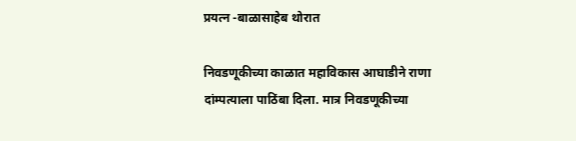प्रयत्न -बाळासाहेब थोरात

निवडणूकीच्या काळात महाविकास आघाडीने राणा दांम्पत्याला पाठिंबा दिला. मात्र निवडणूकीच्या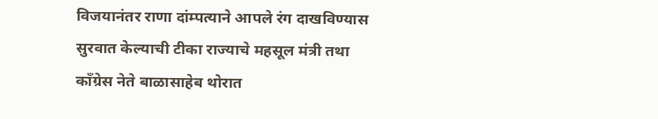विजयानंतर राणा दांम्पत्याने आपले रंग दाखविण्यास सुरवात केल्याची टीका राज्याचे महसूल मंत्री तथा काँग्रेस नेते बाळासाहेब थोरात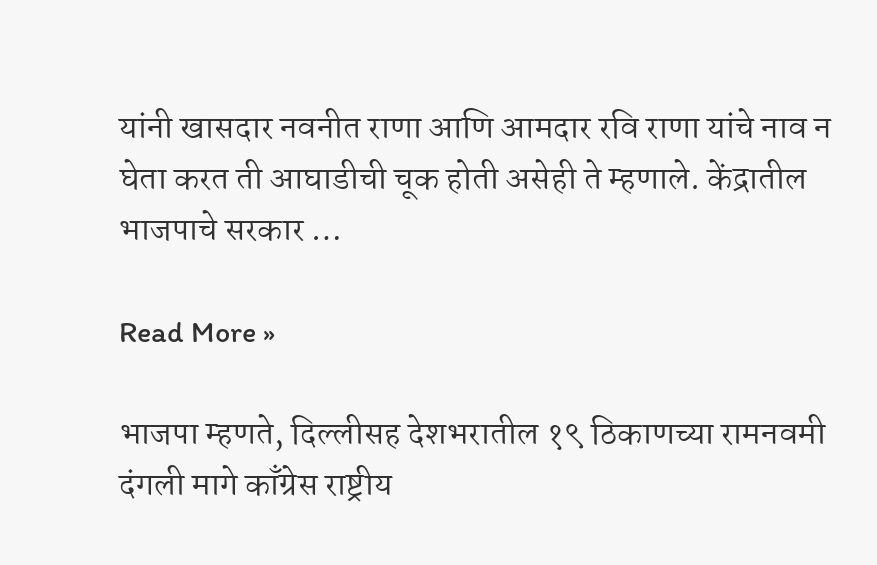यांनी खासदार नवनीत राणा आणि आमदार रवि राणा यांचे नाव न घेता करत ती आघाडीची चूक होती असेही ते म्हणाले. केंद्रातील भाजपाचे सरकार …

Read More »

भाजपा म्हणते, दिल्लीसह देशभरातील १९ ठिकाणच्या रामनवमी दंगली मागे काँग्रेस राष्ट्रीय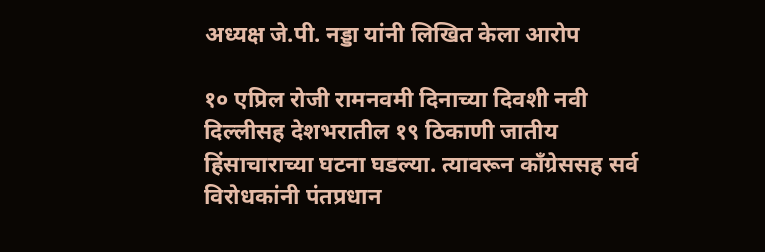अध्यक्ष जे.पी. नड्डा यांनी लिखित केला आरोप

१० एप्रिल रोजी रामनवमी दिनाच्या दिवशी नवी दिल्लीसह देशभरातील १९ ठिकाणी जातीय हिंसाचाराच्या घटना घडल्या. त्यावरून काँग्रेससह सर्व विरोधकांनी पंतप्रधान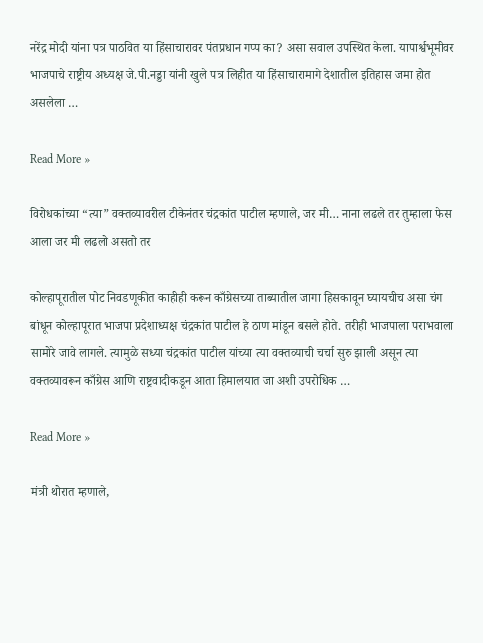नरेंद्र मोदी यांना पत्र पाठवित या हिंसाचारावर पंतप्रधान गप्प का? असा सवाल उपस्थित केला. यापार्श्वभूमीवर भाजपाचे राष्ट्रीय अध्यक्ष जे.पी.नड्डा यांनी खुले पत्र लिहीत या हिंसाचारामागे देशातील इतिहास जमा होत असलेला …

Read More »

विरोधकांच्या “त्या” वक्तव्यावरील टीकेनंतर चंद्रकांत पाटील म्हणाले, जर मी… नाना लढले तर तुम्हाला फेस आला जर मी लढलो असतो तर

कोल्हापूरातील पोट निवडणूकीत काहीही करून काँग्रेसच्या ताब्यातील जागा हिसकावून घ्यायचीच असा चंग बांधून कोल्हापूरात भाजपा प्रदेशाध्यक्ष चंद्रकांत पाटील हे ठाण मांडून बसले होते. तरीही भाजपाला पराभवाला सामोरे जावे लागले. त्यामुळे सध्या चंद्रकांत पाटील यांच्या त्या वक्तव्याची चर्चा सुरु झाली असून त्या वक्तव्यावरून काँग्रेस आणि राष्ट्रवादीकडून आता हिमालयात जा अशी उपरोधिक …

Read More »

मंत्री थोरात म्हणाले,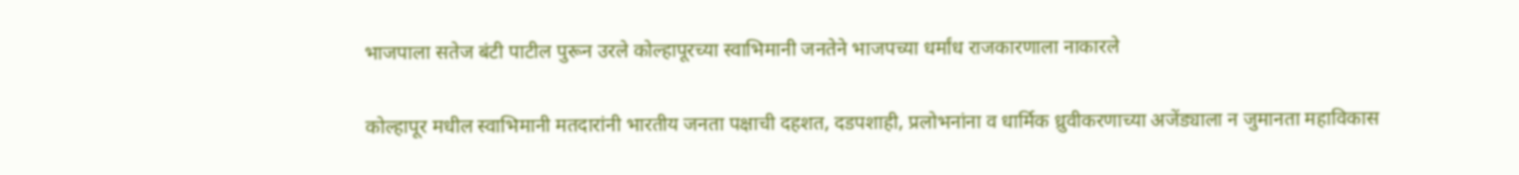भाजपाला सतेज बंटी पाटील पुरून उरले कोल्हापूरच्या स्वाभिमानी जनतेने भाजपच्या धर्मांध राजकारणाला नाकारले

कोल्हापूर मधील स्वाभिमानी मतदारांनी भारतीय जनता पक्षाची दहशत, दडपशाही, प्रलोभनांना व धार्मिक ध्रुवीकरणाच्या अजेंड्याला न जुमानता महाविकास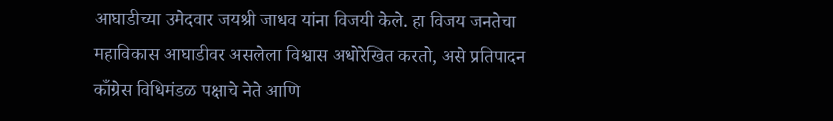आघाडीच्या उमेदवार जयश्री जाधव यांना विजयी केले. हा विजय जनतेचा महाविकास आघाडीवर असलेला विश्वास अधोरेखित करतो, असे प्रतिपादन काँग्रेस विधिमंडळ पक्षाचे नेते आणि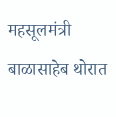महसूलमंत्री बाळासाहेब थोरात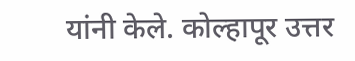यांनी केले. कोल्हापूर उत्तर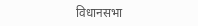विधानसभा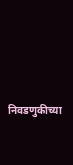निवडणुकीच्या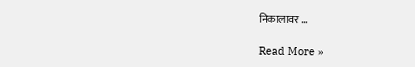निकालावर …

Read More »